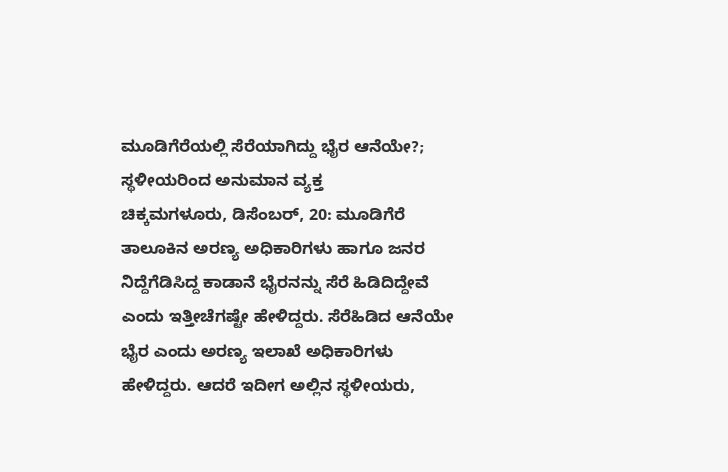ಮೂಡಿಗೆರೆಯಲ್ಲಿ ಸೆರೆಯಾಗಿದ್ದು ಭೈರ ಆನೆಯೇ?; ಸ್ಥಳೀಯರಿಂದ ಅನುಮಾನ ವ್ಯಕ್ತ
ಚಿಕ್ಕಮಗಳೂರು, ಡಿಸೆಂಬರ್, 20: ಮೂಡಿಗೆರೆ ತಾಲೂಕಿನ ಅರಣ್ಯ ಅಧಿಕಾರಿಗಳು ಹಾಗೂ ಜನರ ನಿದ್ದೆಗೆಡಿಸಿದ್ದ ಕಾಡಾನೆ ಭೈರನನ್ನು ಸೆರೆ ಹಿಡಿದಿದ್ದೇವೆ ಎಂದು ಇತ್ತೀಚೆಗಷ್ಟೇ ಹೇಳಿದ್ದರು. ಸೆರೆಹಿಡಿದ ಆನೆಯೇ ಭೈರ ಎಂದು ಅರಣ್ಯ ಇಲಾಖೆ ಅಧಿಕಾರಿಗಳು ಹೇಳಿದ್ದರು. ಆದರೆ ಇದೀಗ ಅಲ್ಲಿನ ಸ್ಥಳೀಯರು,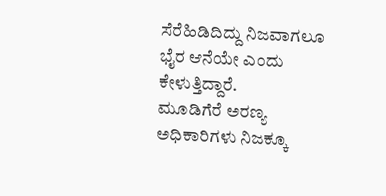ಸೆರೆಹಿಡಿದಿದ್ದು ನಿಜವಾಗಲೂ ಭೈರ ಆನೆಯೇ ಎಂದು ಕೇಳುತ್ತಿದ್ದಾರೆ.
ಮೂಡಿಗೆರೆ ಅರಣ್ಯ ಅಧಿಕಾರಿಗಳು ನಿಜಕ್ಕೂ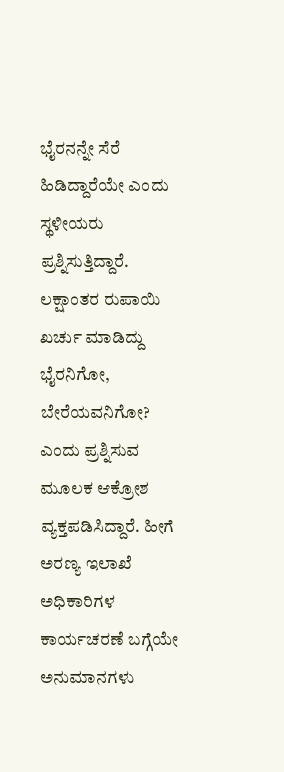ಭೈರನನ್ನೇ ಸೆರೆ ಹಿಡಿದ್ದಾರೆಯೇ ಎಂದು ಸ್ಥಳೀಯರು ಪ್ರಶ್ನಿಸುತ್ತಿದ್ದಾರೆ. ಲಕ್ಷಾಂತರ ರುಪಾಯಿ ಖರ್ಚು ಮಾಡಿದ್ದು ಭೈರನಿಗೋ, ಬೇರೆಯವನಿಗೋ? ಎಂದು ಪ್ರಶ್ನಿಸುವ ಮೂಲಕ ಆಕ್ರೋಶ ವ್ಯಕ್ತಪಡಿಸಿದ್ದಾರೆ. ಹೀಗೆ ಅರಣ್ಯ ಇಲಾಖೆ ಅಧಿಕಾರಿಗಳ ಕಾರ್ಯಚರಣೆ ಬಗ್ಗೆಯೇ ಅನುಮಾನಗಳು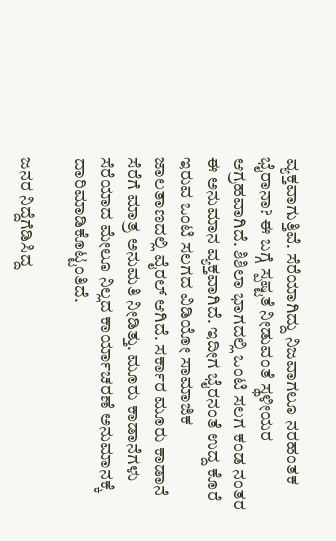ವ್ಯಕ್ತವಾಗುತ್ತಿವೆ. ಸೆರೆಯಾಗಿದ್ದು ನಿಜವಾಗಲೂ ನರಹಂತಕ ಭೈರಾನಾ? ಈ ಬಗ್ಗೆ ಸ್ಪಷ್ಟತೆ ನೀಡುವಂತೆ ಸ್ಥಳೀಯರ ಆಗ್ರಹವಾಗಿದೆ. ಶಿಶಿಲಾ ಭಾಗದಲ್ಲಿ ಒಂಟಿ ಸಲಗ ಕಂಡ ನಂತರ ಈ ಅನುಮಾನ ವ್ಯಕ್ತವಾಗಿದೆ. ಇದೀಗ ಭೈರನಂತೆ ಉದ್ದ ಕೊರೆ ಇರುವ ಒಂಟಿ ಸಲಗದ ವಿಡಿಯೋ ಸಾಮಾಜಿಕ ಜಾಲತಾಣದಲ್ಲಿ ವೈರಲ್ ಆಗಿದೆ. ಸರ್ಕಾರ ಮೂರು ಕಾಡಾನೆ ಸೆರೆಗೆ ಮಾತ್ರ ಅನುಮತಿ ನೀಡಿತ್ತು. ಮೂರು ಕಾಡಾನೆಗಳು ಸೆರೆಯಾದ ಮೇಲೂ ನಿಲ್ಲದ ಕಾರ್ಯಾಚರಣೆ ಅನುಮಾನಕ್ಕೆ ದಾರಿಮಾಡಿಕೊಟ್ಟಂತಿದೆ.

ಜನರ ನಿದ್ದೆಗೆಡಿಸಿದ್ದ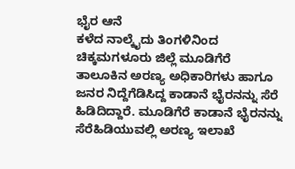ಭೈರ ಆನೆ
ಕಳೆದ ನಾಲ್ಕೈದು ತಿಂಗಳಿನಿಂದ ಚಿಕ್ಕಮಗಳೂರು ಜಿಲ್ಲೆ ಮೂಡಿಗೆರೆ ತಾಲೂಕಿನ ಅರಣ್ಯ ಅಧಿಕಾರಿಗಳು ಹಾಗೂ ಜನರ ನಿದ್ದೆಗೆಡಿಸಿದ್ದ ಕಾಡಾನೆ ಭೈರನನ್ನು ಸೆರೆ ಹಿಡಿದಿದ್ದಾರೆ. ಮೂಡಿಗೆರೆ ಕಾಡಾನೆ ಭೈರನನ್ನು ಸೆರೆಹಿಡಿಯುವಲ್ಲಿ ಅರಣ್ಯ ಇಲಾಖೆ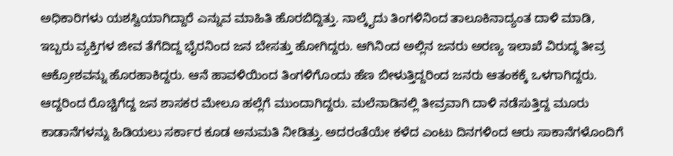ಅಧಿಕಾರಿಗಳು ಯಶಸ್ವಿಯಾಗಿದ್ದಾರೆ ಎನ್ನುವ ಮಾಹಿತಿ ಹೊರಬಿದ್ದಿತ್ತು. ನಾಲ್ಕೈದು ತಿಂಗಳಿನಿಂದ ತಾಲೂಕಿನಾದ್ಯಂತ ದಾಳಿ ಮಾಡಿ, ಇಬ್ಬರು ವ್ಯಕ್ತಿಗಳ ಜೀವ ತೆಗೆದಿದ್ದ ಭೈರನಿಂದ ಜನ ಬೇಸತ್ತು ಹೋಗಿದ್ದರು. ಆಗಿನಿಂದ ಅಲ್ಲಿನ ಜನರು ಅರಣ್ಯ ಇಲಾಖೆ ವಿರುದ್ಧ ತೀವ್ರ ಆಕ್ರೋಶವನ್ನು ಹೊರಹಾಕಿದ್ದರು. ಆನೆ ಹಾವಳಿಯಿಂದ ತಿಂಗಳಿಗೊಂದು ಹೆಣ ಬೀಳುತ್ತಿದ್ದರಿಂದ ಜನರು ಆತಂಕಕ್ಕೆ ಒಳಗಾಗಿದ್ದರು. ಆದ್ದರಿಂದ ರೊಚ್ಚಿಗೆದ್ದ ಜನ ಶಾಸಕರ ಮೇಲೂ ಹಲ್ಲೆಗೆ ಮುಂದಾಗಿದ್ದರು. ಮಲೆನಾಡಿನಲ್ಲಿ ತೀವ್ರವಾಗಿ ದಾಳಿ ನಡೆಸುತ್ತಿದ್ದ ಮೂರು ಕಾಡಾನೆಗಳನ್ನು ಹಿಡಿಯಲು ಸರ್ಕಾರ ಕೂಡ ಅನುಮತಿ ನೀಡಿತ್ತು. ಅದರಂತೆಯೇ ಕಳೆದ ಎಂಟು ದಿನಗಳಿಂದ ಆರು ಸಾಕಾನೆಗಳೊಂದಿಗೆ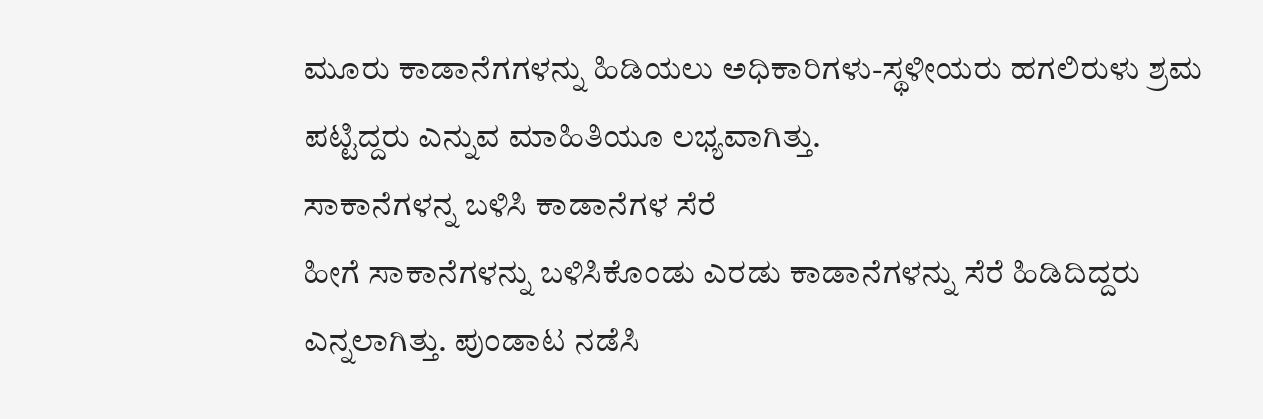ಮೂರು ಕಾಡಾನೆಗಗಳನ್ನು ಹಿಡಿಯಲು ಅಧಿಕಾರಿಗಳು-ಸ್ಥಳೀಯರು ಹಗಲಿರುಳು ಶ್ರಮ ಪಟ್ಟಿದ್ದರು ಎನ್ನುವ ಮಾಹಿತಿಯೂ ಲಭ್ಯವಾಗಿತ್ತು.
ಸಾಕಾನೆಗಳನ್ನ ಬಳಿಸಿ ಕಾಡಾನೆಗಳ ಸೆರೆ
ಹೀಗೆ ಸಾಕಾನೆಗಳನ್ನು ಬಳಿಸಿಕೊಂಡು ಎರಡು ಕಾಡಾನೆಗಳನ್ನು ಸೆರೆ ಹಿಡಿದಿದ್ದರು ಎನ್ನಲಾಗಿತ್ತು. ಪುಂಡಾಟ ನಡೆಸಿ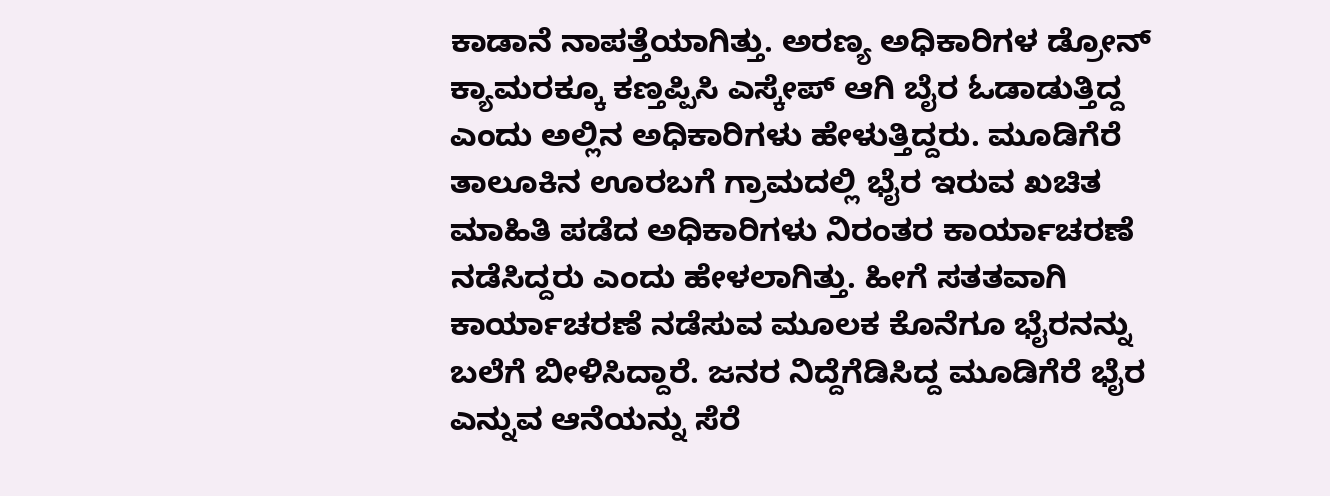ಕಾಡಾನೆ ನಾಪತ್ತೆಯಾಗಿತ್ತು. ಅರಣ್ಯ ಅಧಿಕಾರಿಗಳ ಡ್ರೋನ್ ಕ್ಯಾಮರಕ್ಕೂ ಕಣ್ತಪ್ಪಿಸಿ ಎಸ್ಕೇಪ್ ಆಗಿ ಬೈರ ಓಡಾಡುತ್ತಿದ್ದ ಎಂದು ಅಲ್ಲಿನ ಅಧಿಕಾರಿಗಳು ಹೇಳುತ್ತಿದ್ದರು. ಮೂಡಿಗೆರೆ ತಾಲೂಕಿನ ಊರಬಗೆ ಗ್ರಾಮದಲ್ಲಿ ಭೈರ ಇರುವ ಖಚಿತ ಮಾಹಿತಿ ಪಡೆದ ಅಧಿಕಾರಿಗಳು ನಿರಂತರ ಕಾರ್ಯಾಚರಣೆ ನಡೆಸಿದ್ದರು ಎಂದು ಹೇಳಲಾಗಿತ್ತು. ಹೀಗೆ ಸತತವಾಗಿ ಕಾರ್ಯಾಚರಣೆ ನಡೆಸುವ ಮೂಲಕ ಕೊನೆಗೂ ಭೈರನನ್ನು ಬಲೆಗೆ ಬೀಳಿಸಿದ್ದಾರೆ. ಜನರ ನಿದ್ದೆಗೆಡಿಸಿದ್ದ ಮೂಡಿಗೆರೆ ಭೈರ ಎನ್ನುವ ಆನೆಯನ್ನು ಸೆರೆ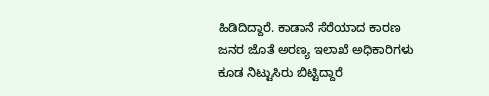ಹಿಡಿದಿದ್ದಾರೆ. ಕಾಡಾನೆ ಸೆರೆಯಾದ ಕಾರಣ ಜನರ ಜೊತೆ ಅರಣ್ಯ ಇಲಾಖೆ ಅಧಿಕಾರಿಗಳು ಕೂಡ ನಿಟ್ಟುಸಿರು ಬಿಟ್ಟಿದ್ದಾರೆ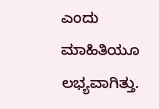ಎಂದು ಮಾಹಿತಿಯೂ ಲಭ್ಯವಾಗಿತ್ತು.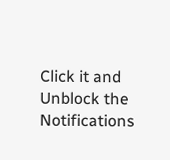Click it and Unblock the Notifications